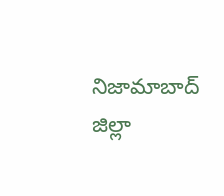నిజామాబాద్ జిల్లా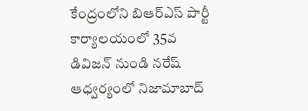కేంద్రంలోని బిఆర్ఎస్ పార్టీ కార్యాలయంలో 35వ డివిజన్ నుండి నరేష్ ఆధ్వర్యంలో నిజామాబాద్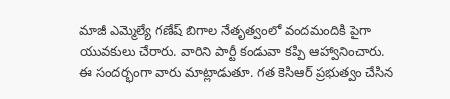మాజీ ఎమ్మెల్యే గణేష్ బిగాల నేతృత్వంలో వందమందికి పైగా యువకులు చేరారు. వారిని పార్టీ కండువా కప్పి ఆహ్వానించారు. ఈ సందర్భంగా వారు మాట్లాడుతూ. గత కెసిఆర్ ప్రభుత్వం చేసిన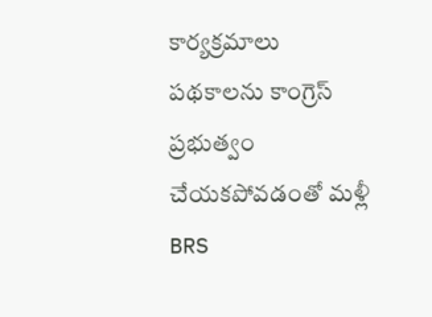కార్యక్రమాలు పథకాలను కాంగ్రెస్ ప్రభుత్వం చేయకపోవడంతో మళ్లీ BRS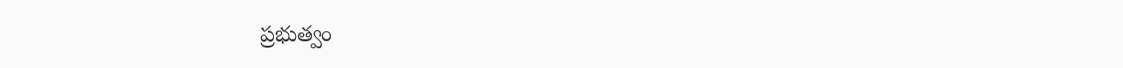ప్రభుత్వం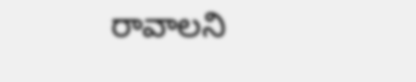రావాలని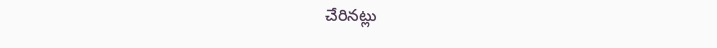చేరినట్లు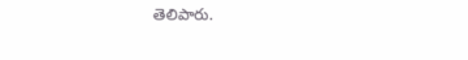తెలిపారు.